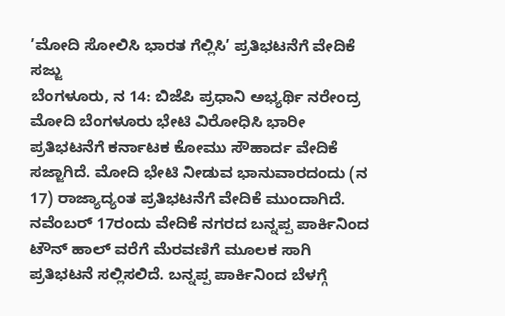’ಮೋದಿ ಸೋಲಿಸಿ ಭಾರತ ಗೆಲ್ಲಿಸಿ’ ಪ್ರತಿಭಟನೆಗೆ ವೇದಿಕೆ ಸಜ್ಜು
ಬೆಂಗಳೂರು, ನ 14: ಬಿಜೆಪಿ ಪ್ರಧಾನಿ ಅಭ್ಯರ್ಥಿ ನರೇಂದ್ರ ಮೋದಿ ಬೆಂಗಳೂರು ಭೇಟಿ ವಿರೋಧಿಸಿ ಭಾರೀ ಪ್ರತಿಭಟನೆಗೆ ಕರ್ನಾಟಕ ಕೋಮು ಸೌಹಾರ್ದ ವೇದಿಕೆ ಸಜ್ಜಾಗಿದೆ. ಮೋದಿ ಭೇಟಿ ನೀಡುವ ಭಾನುವಾರದಂದು (ನ 17) ರಾಜ್ಯಾದ್ಯಂತ ಪ್ರತಿಭಟನೆಗೆ ವೇದಿಕೆ ಮುಂದಾಗಿದೆ.
ನವೆಂಬರ್ 17ರಂದು ವೇದಿಕೆ ನಗರದ ಬನ್ನಪ್ಪ ಪಾರ್ಕಿನಿಂದ ಟೌನ್ ಹಾಲ್ ವರೆಗೆ ಮೆರವಣಿಗೆ ಮೂಲಕ ಸಾಗಿ ಪ್ರತಿಭಟನೆ ಸಲ್ಲಿಸಲಿದೆ. ಬನ್ನಪ್ಪ ಪಾರ್ಕಿನಿಂದ ಬೆಳಗ್ಗೆ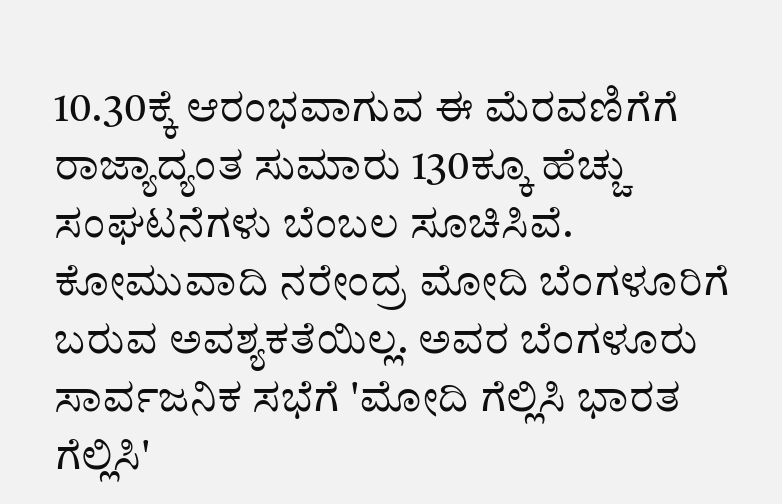10.30ಕ್ಕೆ ಆರಂಭವಾಗುವ ಈ ಮೆರವಣಿಗೆಗೆ ರಾಜ್ಯಾದ್ಯಂತ ಸುಮಾರು 130ಕ್ಕೂ ಹೆಚ್ಚು ಸಂಘಟನೆಗಳು ಬೆಂಬಲ ಸೂಚಿಸಿವೆ.
ಕೋಮುವಾದಿ ನರೇಂದ್ರ ಮೋದಿ ಬೆಂಗಳೂರಿಗೆ ಬರುವ ಅವಶ್ಯಕತೆಯಿಲ್ಲ. ಅವರ ಬೆಂಗಳೂರು ಸಾರ್ವಜನಿಕ ಸಭೆಗೆ 'ಮೋದಿ ಗೆಲ್ಲಿಸಿ ಭಾರತ ಗೆಲ್ಲಿಸಿ'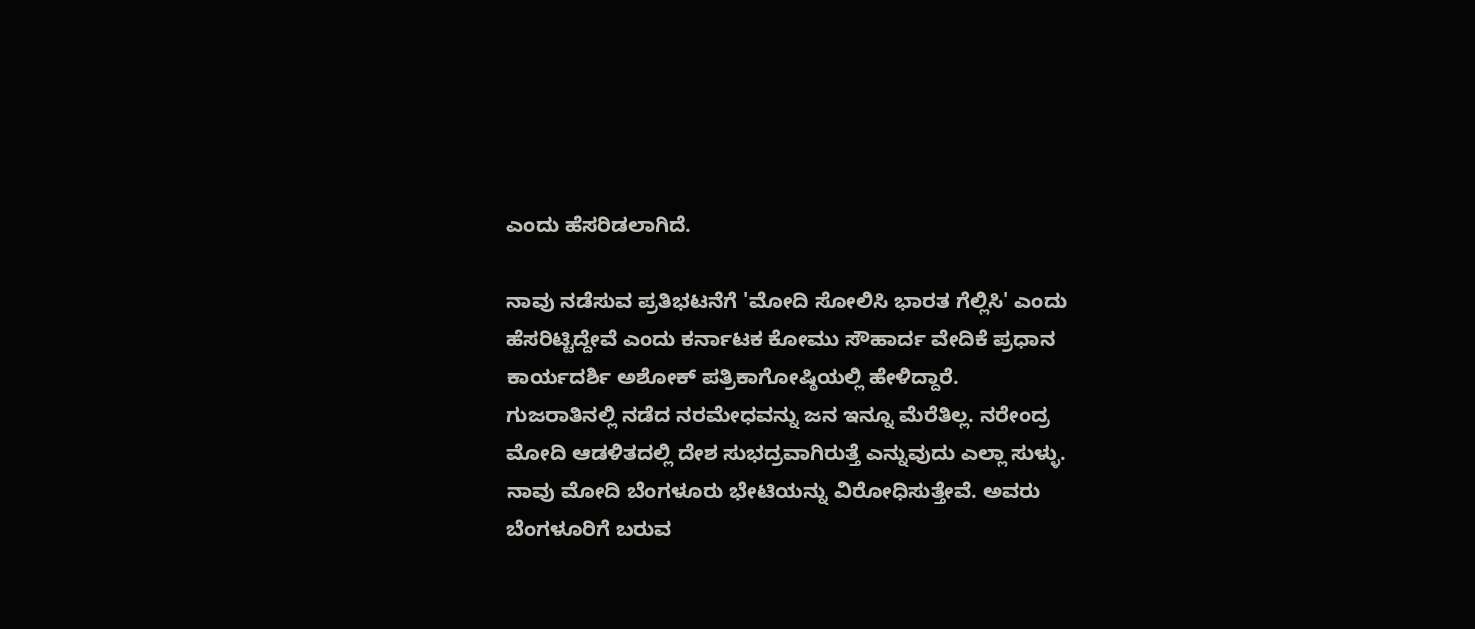ಎಂದು ಹೆಸರಿಡಲಾಗಿದೆ.

ನಾವು ನಡೆಸುವ ಪ್ರತಿಭಟನೆಗೆ 'ಮೋದಿ ಸೋಲಿಸಿ ಭಾರತ ಗೆಲ್ಲಿಸಿ' ಎಂದು ಹೆಸರಿಟ್ಟಿದ್ದೇವೆ ಎಂದು ಕರ್ನಾಟಕ ಕೋಮು ಸೌಹಾರ್ದ ವೇದಿಕೆ ಪ್ರಧಾನ ಕಾರ್ಯದರ್ಶಿ ಅಶೋಕ್ ಪತ್ರಿಕಾಗೋಷ್ಠಿಯಲ್ಲಿ ಹೇಳಿದ್ದಾರೆ.
ಗುಜರಾತಿನಲ್ಲಿ ನಡೆದ ನರಮೇಧವನ್ನು ಜನ ಇನ್ನೂ ಮೆರೆತಿಲ್ಲ. ನರೇಂದ್ರ ಮೋದಿ ಆಡಳಿತದಲ್ಲಿ ದೇಶ ಸುಭದ್ರವಾಗಿರುತ್ತೆ ಎನ್ನುವುದು ಎಲ್ಲಾ ಸುಳ್ಳು. ನಾವು ಮೋದಿ ಬೆಂಗಳೂರು ಭೇಟಿಯನ್ನು ವಿರೋಧಿಸುತ್ತೇವೆ. ಅವರು ಬೆಂಗಳೂರಿಗೆ ಬರುವ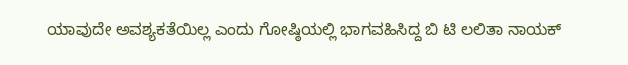ಯಾವುದೇ ಅವಶ್ಯಕತೆಯಿಲ್ಲ ಎಂದು ಗೋಷ್ಠಿಯಲ್ಲಿ ಭಾಗವಹಿಸಿದ್ದ ಬಿ ಟಿ ಲಲಿತಾ ನಾಯಕ್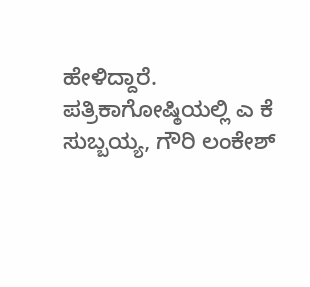ಹೇಳಿದ್ದಾರೆ.
ಪತ್ರಿಕಾಗೋಷ್ಠಿಯಲ್ಲಿ ಎ ಕೆ ಸುಬ್ಬಯ್ಯ, ಗೌರಿ ಲಂಕೇಶ್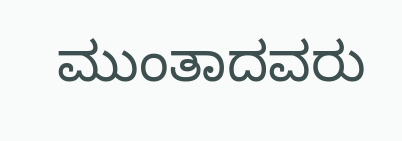ಮುಂತಾದವರು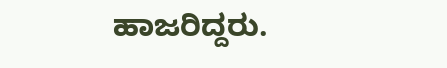ಹಾಜರಿದ್ದರು.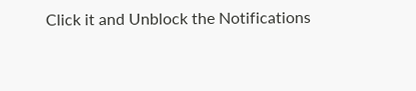Click it and Unblock the Notifications